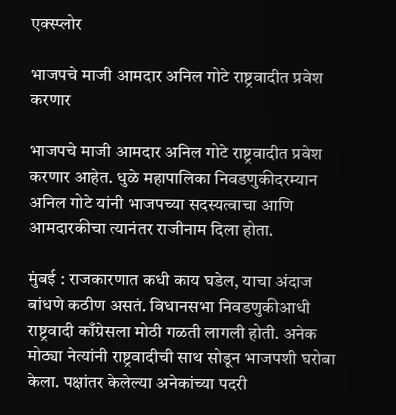एक्स्प्लोर

भाजपचे माजी आमदार अनिल गोटे राष्ट्रवादीत प्रवेश करणार

भाजपचे माजी आमदार अनिल गोटे राष्ट्रवादीत प्रवेश करणार आहेत. धुळे महापालिका निवडणुकीदरम्यान अनिल गोटे यांनी भाजपच्या सदस्यत्वाचा आणि आमदारकीचा त्यानंतर राजीनाम दिला होता.

मुंबई : राजकारणात कधी काय घडेल, याचा अंदाज बांधणे कठीण असतं. विधानसभा निवडणुकीआधी राष्ट्रवादी काँग्रेसला मोठी गळती लागली होती. अनेक मोठ्या नेत्यांनी राष्ट्रवादीची साथ सोडून भाजपशी घरोबा केला. पक्षांतर केलेल्या अनेकांच्या पदरी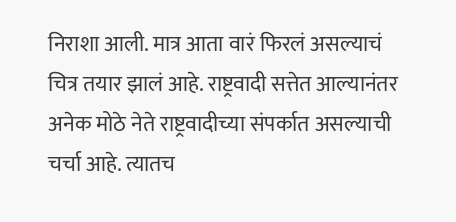निराशा आली. मात्र आता वारं फिरलं असल्याचं चित्र तयार झालं आहे. राष्ट्रवादी सत्तेत आल्यानंतर अनेक मोठे नेते राष्ट्रवादीच्या संपर्कात असल्याची चर्चा आहे. त्यातच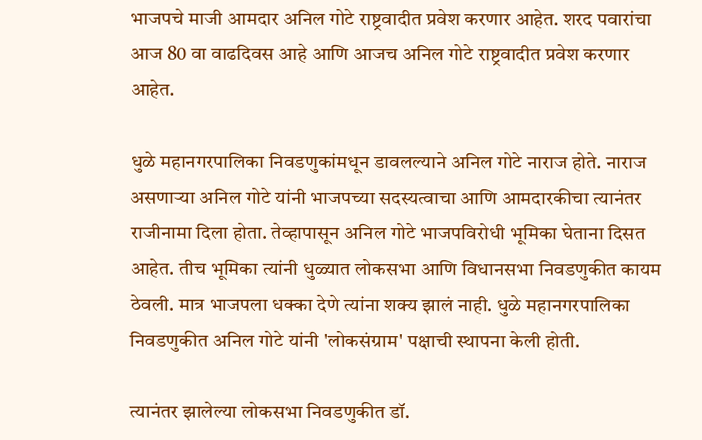भाजपचे माजी आमदार अनिल गोटे राष्ट्रवादीत प्रवेश करणार आहेत. शरद पवारांचा आज 80 वा वाढदिवस आहे आणि आजच अनिल गोटे राष्ट्रवादीत प्रवेश करणार आहेत.

धुळे महानगरपालिका निवडणुकांमधून डावलल्याने अनिल गोटे नाराज होते. नाराज असणाऱ्या अनिल गोटे यांनी भाजपच्या सदस्यत्वाचा आणि आमदारकीचा त्यानंतर राजीनामा दिला होता. तेव्हापासून अनिल गोटे भाजपविरोधी भूमिका घेताना दिसत आहेत. तीच भूमिका त्यांनी धुळ्यात लोकसभा आणि विधानसभा निवडणुकीत कायम ठेवली. मात्र भाजपला धक्का देणे त्यांना शक्य झालं नाही. धुळे महानगरपालिका निवडणुकीत अनिल गोटे यांनी 'लोकसंग्राम' पक्षाची स्थापना केली होती.

त्यानंतर झालेल्या लोकसभा निवडणुकीत डॉ.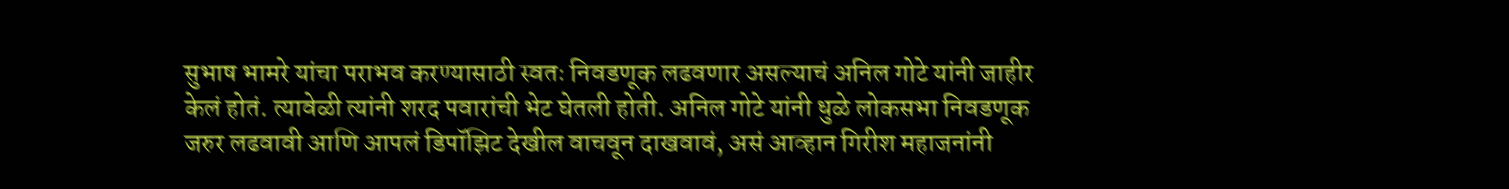सुभाष भामरे यांचा पराभव करण्यासाठी स्वतः निवडणूक लढवणार असल्याचं अनिल गोटे यांनी जाहीर केलं होतं. त्यावेळी त्यांनी शरद पवारांची भेट घेतली होती. अनिल गोटे यांनी धुळे लोकसभा निवडणूक जरुर लढवावी आणि आपलं डिपॉझिट देखील वाचवून दाखवावं, असं आव्हान गिरीश महाजनांनी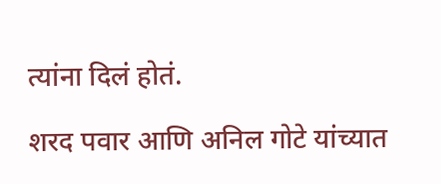त्यांना दिलं होतं.

शरद पवार आणि अनिल गोटे यांच्यात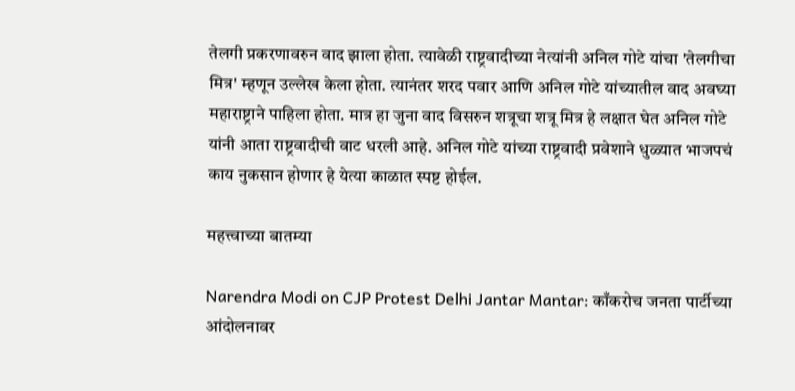तेलगी प्रकरणावरुन वाद झाला होता. त्यावेळी राष्ट्रवादीच्या नेत्यांनी अनिल गोटे यांचा 'तेलगीचा मित्र' म्हणून उल्लेख केला होता. त्यानंतर शरद पवार आणि अनिल गोटे यांच्यातील वाद अवघ्या महाराष्ट्राने पाहिला होता. मात्र हा जुना वाद विसरुन शत्रूचा शत्रू मित्र हे लक्षात घेत अनिल गोटे यांनी आता राष्ट्रवादीची वाट धरली आहे. अनिल गोटे यांच्या राष्ट्रवादी प्रवेशाने धुळ्यात भाजपचं काय नुकसान होणार हे येत्या काळात स्पष्ट होईल.

महत्त्वाच्या बातम्या

Narendra Modi on CJP Protest Delhi Jantar Mantar: काँकरोच जनता पार्टीच्या आंदोलनावर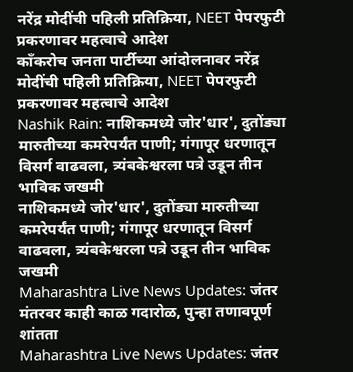नरेंद्र मोदींची पहिली प्रतिक्रिया, NEET पेपरफुटी प्रकरणावर महत्वाचे आदेश
काँकरोच जनता पार्टीच्या आंदोलनावर नरेंद्र मोदींची पहिली प्रतिक्रिया, NEET पेपरफुटी प्रकरणावर महत्वाचे आदेश
Nashik Rain: नाशिकमध्ये जोर'धार', दुतोंड्या मारुतीच्या कमरेपर्यंत पाणी; गंगापूर धरणातून विसर्ग वाढवला, त्र्यंबकेश्वरला पत्रे उडून तीन भाविक जखमी
नाशिकमध्ये जोर'धार', दुतोंड्या मारुतीच्या कमरेपर्यंत पाणी; गंगापूर धरणातून विसर्ग वाढवला, त्र्यंबकेश्वरला पत्रे उडून तीन भाविक जखमी
Maharashtra Live News Updates: जंतर मंतरवर काही काळ गदारोळ, पुन्हा तणावपूर्ण शांतता
Maharashtra Live News Updates: जंतर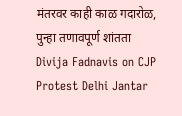मंतरवर काही काळ गदारोळ, पुन्हा तणावपूर्ण शांतता
Divija Fadnavis on CJP Protest Delhi Jantar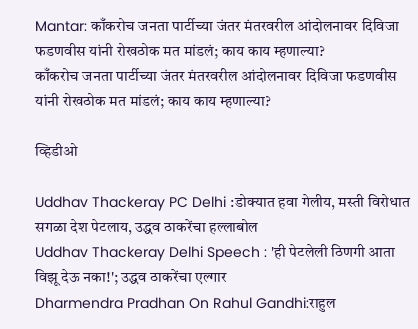Mantar: काँकरोच जनता पार्टीच्या जंतर मंतरवरील आंदोलनावर दिविजा फडणवीस यांनी रोखठोक मत मांडलं; काय काय म्हणाल्या?
काँकरोच जनता पार्टीच्या जंतर मंतरवरील आंदोलनावर दिविजा फडणवीस यांनी रोखठोक मत मांडलं; काय काय म्हणाल्या?

व्हिडीओ

Uddhav Thackeray PC Delhi :डोक्यात हवा गेलीय, मस्ती विरोधात सगळा देश पेटलाय, उद्धव ठाकरेंचा हल्लाबोल
Uddhav Thackeray Delhi Speech : 'ही पेटलेली ठिणगी आता विझू देऊ नका!'; उद्धव ठाकरेंचा एल्गार
Dharmendra Pradhan On Rahul Gandhi:राहुल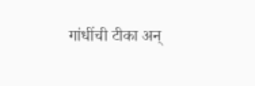गांधींची टीका अन्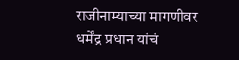राजीनाम्याच्या मागणीवर धर्मेंद्र प्रधान यांचं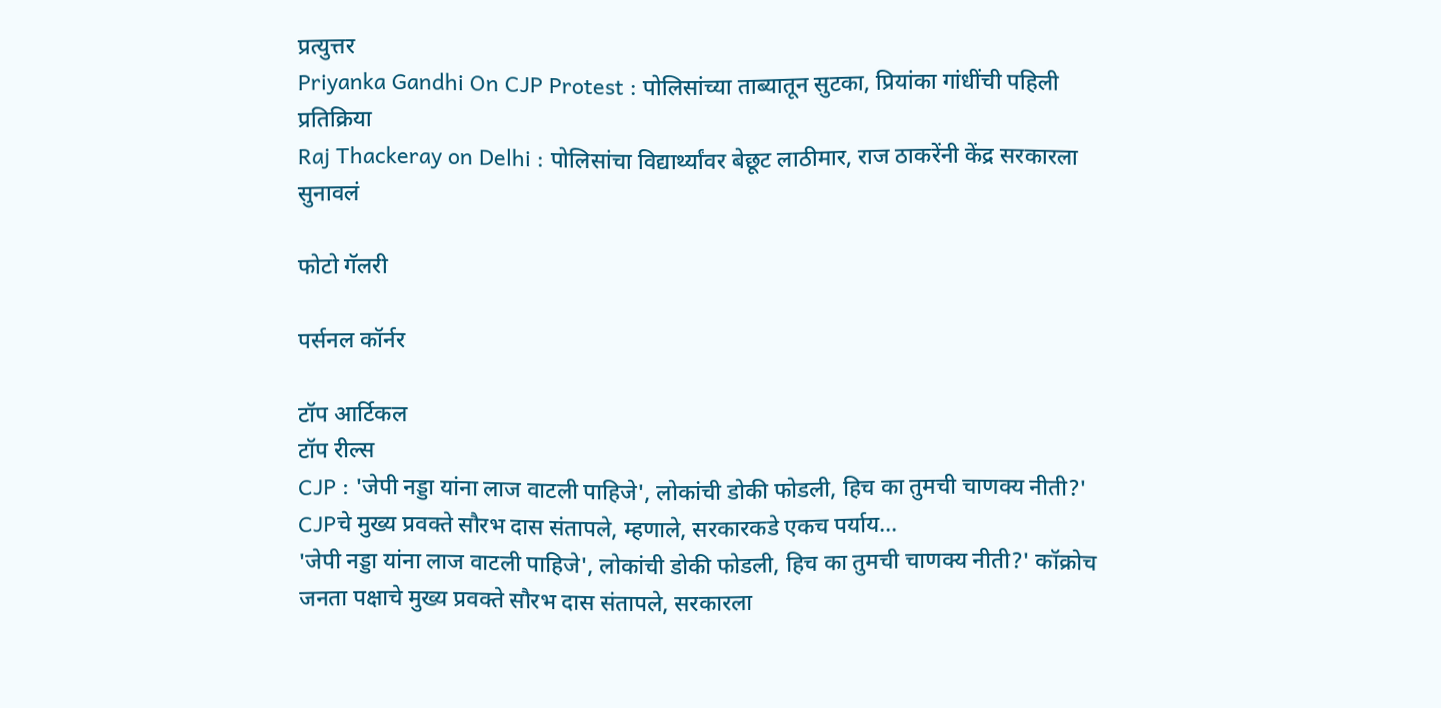प्रत्युत्तर
Priyanka Gandhi On CJP Protest : पोलिसांच्या ताब्यातून सुटका, प्रियांका गांधींची पहिली प्रतिक्रिया
Raj Thackeray on Delhi : पोलिसांचा विद्यार्थ्यांवर बेछूट लाठीमार, राज ठाकरेंनी केंद्र सरकारला सुनावलं

फोटो गॅलरी

पर्सनल कॉर्नर

टॉप आर्टिकल
टॉप रील्स
CJP : 'जेपी नड्डा यांना लाज वाटली पाहिजे', लोकांची डोकी फोडली, हिच का तुमची चाणक्य नीती?' CJPचे मुख्य प्रवक्ते सौरभ दास संतापले, म्हणाले, सरकारकडे एकच पर्याय...
'जेपी नड्डा यांना लाज वाटली पाहिजे', लोकांची डोकी फोडली, हिच का तुमची चाणक्य नीती?' कॉक्रोच जनता पक्षाचे मुख्य प्रवक्ते सौरभ दास संतापले, सरकारला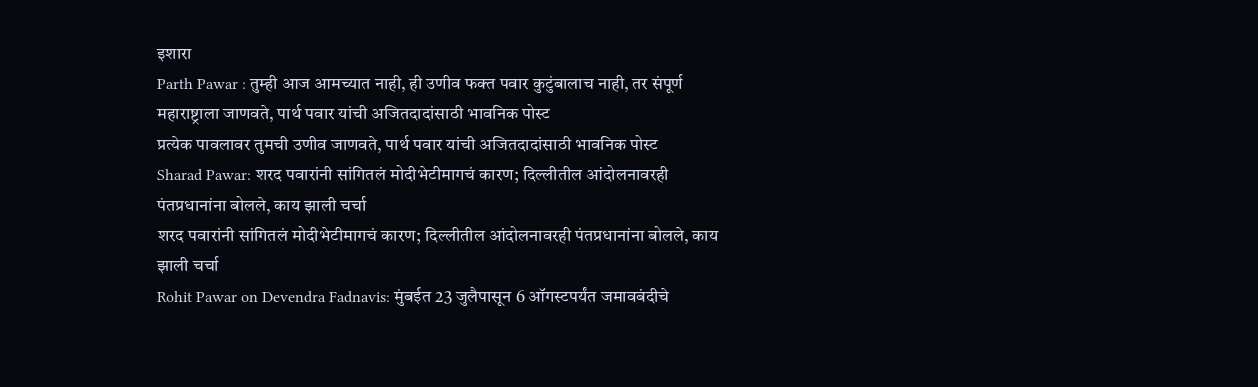इशारा
Parth Pawar : तुम्ही आज आमच्यात नाही, ही उणीव फक्त पवार कुटुंबालाच नाही, तर संपूर्ण महाराष्ट्राला जाणवते, पार्थ पवार यांची अजितदादांसाठी भावनिक पोस्ट
प्रत्येक पावलावर तुमची उणीव जाणवते, पार्थ पवार यांची अजितदादांसाठी भावनिक पोस्ट
Sharad Pawar: शरद पवारांनी सांगितलं मोदीभेटीमागचं कारण; दिल्लीतील आंदोलनावरही पंतप्रधानांना बोलले, काय झाली चर्चा
शरद पवारांनी सांगितलं मोदीभेटीमागचं कारण; दिल्लीतील आंदोलनावरही पंतप्रधानांना बोलले, काय झाली चर्चा
Rohit Pawar on Devendra Fadnavis: मुंबईत 23 जुलैपासून 6 ऑगस्टपर्यंत जमावबंदीचे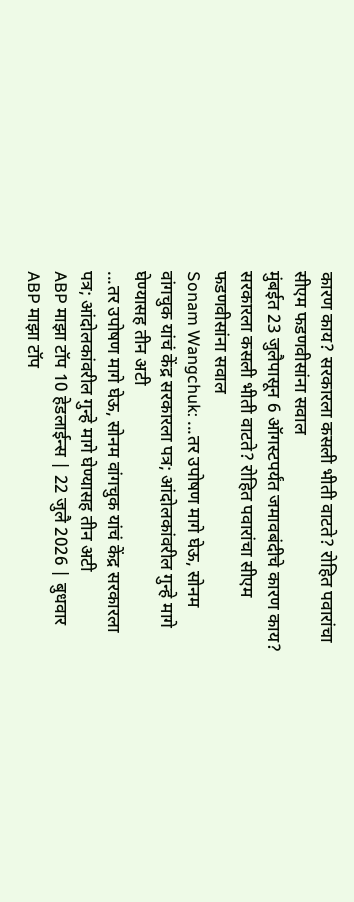कारण काय? सरकारला कसली भीती वाटते? रोहित पवारांचा सीएम फडणवीसांना सवाल
मुंबईत 23 जुलैपासून 6 ऑगस्टपर्यंत जमावबंदीचे कारण काय? सरकारला कसली भीती वाटते? रोहित पवारांचा सीएम फडणवीसांना सवाल
Sonam Wangchuk: ...तर उपोषण मागे घेऊ, सोनम वांगचुक यांचं केंद्र सरकारला पत्र; आंदोलकांवरील गुन्हे मागे घेण्यासह तीन अटी
...तर उपोषण मागे घेऊ, सोनम वांगचुक यांचं केंद्र सरकारला पत्र; आंदोलकांवरील गुन्हे मागे घेण्यासह तीन अटी
ABP माझा टॉप 10 हेडलाईन्स | 22 जुलै 2026 | बुधवार
ABP माझा टॉप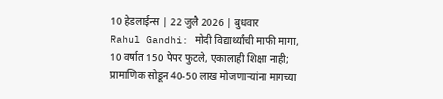10 हेडलाईन्स | 22 जुलै 2026 | बुधवार
Rahul Gandhi: मोदी विद्यार्थ्यांची माफी मागा, 10 वर्षात 150 पेपर फुटले, एकालाही शिक्षा नाही; प्रामाणिक सोडून 40-50 लाख मोजणाऱ्यांना मागच्या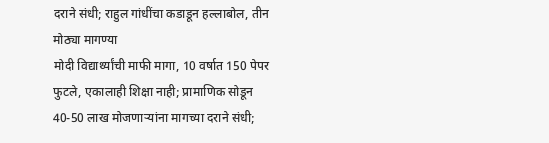दराने संधी; राहुल गांधींचा कडाडून हल्लाबोल, तीन मोठ्या मागण्या
मोदी विद्यार्थ्यांची माफी मागा, 10 वर्षात 150 पेपर फुटले, एकालाही शिक्षा नाही; प्रामाणिक सोडून 40-50 लाख मोजणाऱ्यांना मागच्या दराने संधी;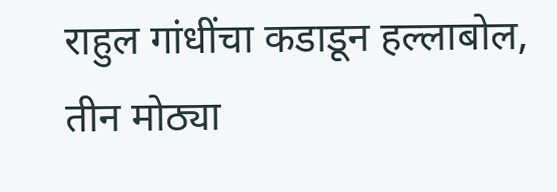राहुल गांधींचा कडाडून हल्लाबोल, तीन मोठ्या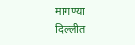मागण्या
दिल्लीत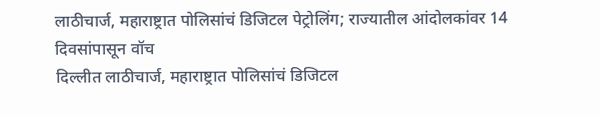लाठीचार्ज, महाराष्ट्रात पोलिसांचं डिजिटल पेट्रोलिंग; राज्यातील आंदोलकांवर 14 दिवसांपासून वॉच
दिल्लीत लाठीचार्ज, महाराष्ट्रात पोलिसांचं डिजिटल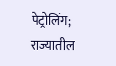पेट्रोलिंग; राज्यातील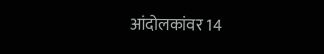आंदोलकांवर 14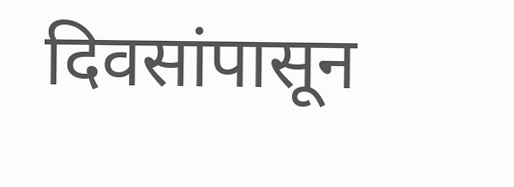दिवसांपासून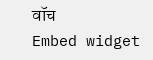वॉच
Embed widget